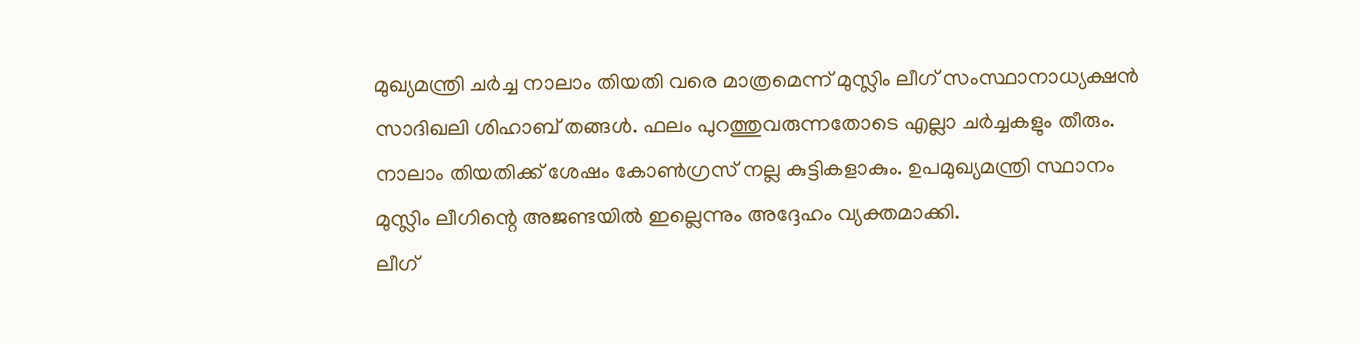മുഖ്യമന്ത്രി ചർച്ച നാലാം തിയതി വരെ മാത്രമെന്ന് മുസ്ലിം ലീഗ് സംസ്ഥാനാധ്യക്ഷൻ സാദിഖലി ശിഹാബ് തങ്ങൾ. ഫലം പുറത്തുവരുന്നതോടെ എല്ലാ ചർച്ചകളും തീരും. നാലാം തിയതിക്ക് ശേഷം കോൺഗ്രസ് നല്ല കുട്ടികളാകും. ഉപമുഖ്യമന്ത്രി സ്ഥാനം മുസ്ലിം ലീഗിന്റെ അജണ്ടയിൽ ഇല്ലെന്നും അദ്ദേഹം വ്യക്തമാക്കി.
ലീഗ്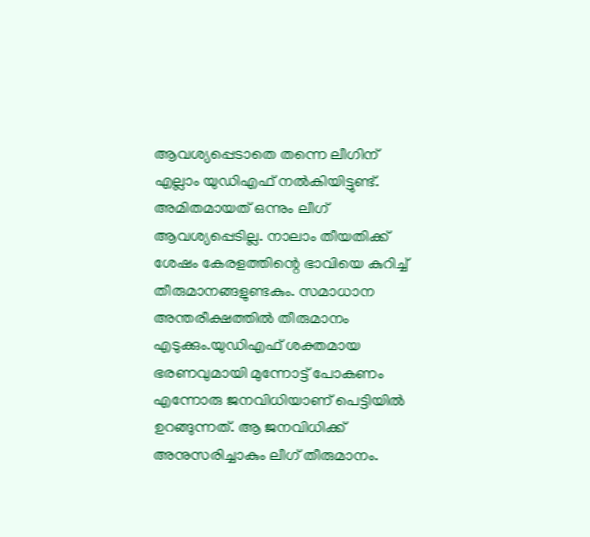ആവശ്യപ്പെടാതെ തന്നെ ലീഗിന് എല്ലാം യുഡിഎഫ് നൽകിയിട്ടുണ്ട്. അമിതമായത് ഒന്നും ലീഗ് ആവശ്യപ്പെടില്ല. നാലാം തീയതിക്ക് ശേഷം കേരളത്തിന്റെ ഭാവിയെ കുറിച്ച് തീരുമാനങ്ങളുണ്ടകും. സമാധാന അന്തരീക്ഷത്തിൽ തീരുമാനം എടുക്കും.യുഡിഎഫ് ശക്തമായ ഭരണവുമായി മുന്നോട്ട് പോകണം എന്നോരു ജനവിധിയാണ് പെട്ടിയിൽ ഉറങ്ങുന്നത്. ആ ജനവിധിക്ക് അനുസരിച്ചാകും ലീഗ് തീരുമാനം.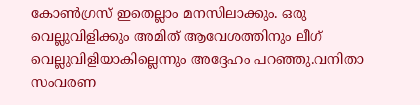കോൺഗ്രസ് ഇതെല്ലാം മനസിലാക്കും. ഒരു വെല്ലുവിളിക്കും അമിത് ആവേശത്തിനും ലീഗ് വെല്ലുവിളിയാകില്ലെന്നും അദ്ദേഹം പറഞ്ഞു.വനിതാ സംവരണ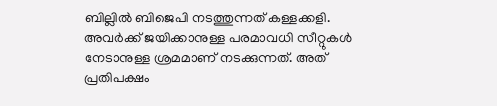ബില്ലിൽ ബിജെപി നടത്തുന്നത് കള്ളക്കളി. അവർക്ക് ജയിക്കാനുള്ള പരമാവധി സീറ്റുകൾ നേടാനുള്ള ശ്രമമാണ് നടക്കുന്നത്. അത് പ്രതിപക്ഷം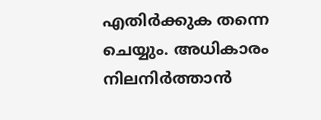എതിർക്കുക തന്നെ ചെയ്യും. അധികാരം നിലനിർത്താൻ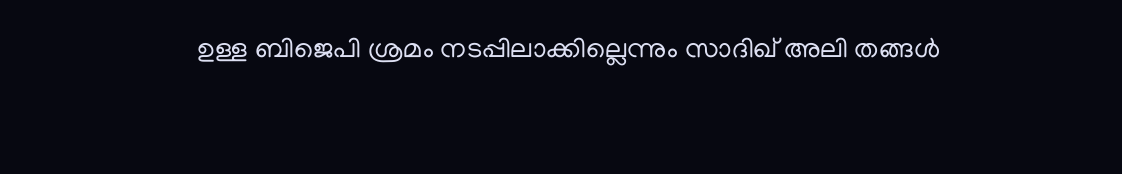ഉള്ള ബിജെപി ശ്രമം നടപ്പിലാക്കില്ലെന്നും സാദിഖ് അലി തങ്ങൾ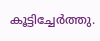കൂട്ടിച്ചേർത്തു.